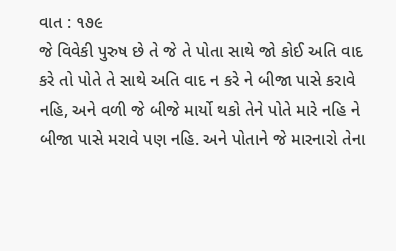વાત : ૧૭૯
જે વિવેકી પુરુષ છે તે જે તે પોતા સાથે જો કોઈ અતિ વાદ કરે તો પોતે તે સાથે અતિ વાદ ન કરે ને બીજા પાસે કરાવે નહિ, અને વળી જે બીજે માર્યો થકો તેને પોતે મારે નહિ ને બીજા પાસે મરાવે પણ નહિ. અને પોતાને જે મારનારો તેના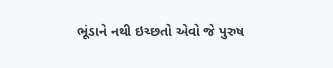ભૂંડાને નથી ઇચ્છતો એવો જે પુરુષ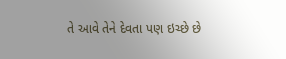તે આવે તેને દેવતા પણ ઇચ્છે છે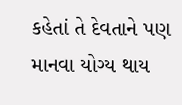કહેતાં તે દેવતાને પણ માનવા યોગ્ય થાય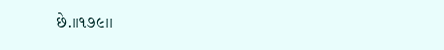છે.।।૧૭૯।।